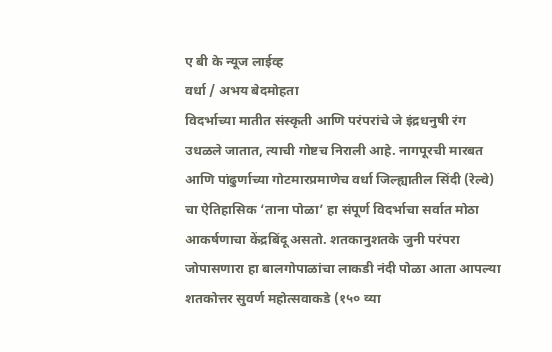ए बी के न्यूज लाईव्ह
वर्धा / अभय बेदमोहता
विदर्भाच्या मातीत संस्कृती आणि परंपरांचे जे इंद्रधनुषी रंग उधळले जातात, त्याची गोष्टच निराली आहे. नागपूरची मारबत आणि पांढुर्णाच्या गोटमारप्रमाणेच वर्धा जिल्ह्यातील सिंदी (रेल्वे) चा ऐतिहासिक ‘ताना पोळा’ हा संपूर्ण विदर्भाचा सर्वात मोठा आकर्षणाचा केंद्रबिंदू असतो. शतकानुशतके जुनी परंपरा जोपासणारा हा बालगोपाळांचा लाकडी नंदी पोळा आता आपल्या शतकोत्तर सुवर्ण महोत्सवाकडे (१५० व्या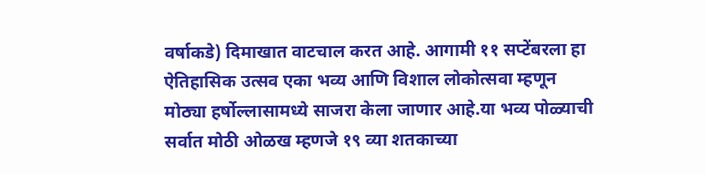वर्षाकडे) दिमाखात वाटचाल करत आहे. आगामी ११ सप्टेंबरला हा ऐतिहासिक उत्सव एका भव्य आणि विशाल लोकोत्सवा म्हणून मोठ्या हर्षोल्लासामध्ये साजरा केला जाणार आहे.या भव्य पोळ्याची सर्वात मोठी ओळख म्हणजे १९ व्या शतकाच्या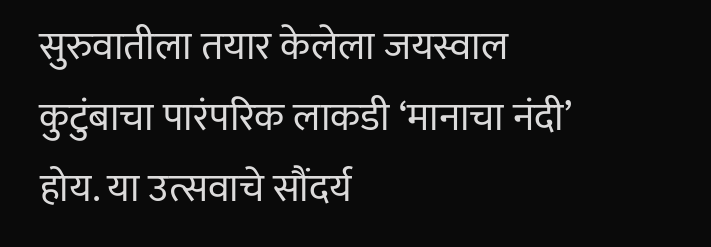सुरुवातीला तयार केलेला जयस्वाल कुटुंबाचा पारंपरिक लाकडी ‘मानाचा नंदी’ होय. या उत्सवाचे सौंदर्य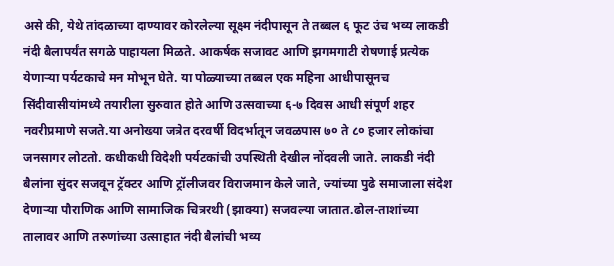असे की, येथे तांदळाच्या दाण्यावर कोरलेल्या सूक्ष्म नंदीपासून ते तब्बल ६ फूट उंच भव्य लाकडी नंदी बैलापर्यंत सगळे पाहायला मिळते. आकर्षक सजावट आणि झगमगाटी रोषणाई प्रत्येक येणाऱ्या पर्यटकाचे मन मोभून घेते. या पोळ्याच्या तब्बल एक महिना आधीपासूनच सिंदीवासीयांमध्ये तयारीला सुरुवात होते आणि उत्सवाच्या ६-७ दिवस आधी संपूर्ण शहर नवरीप्रमाणे सजते.या अनोख्या जत्रेत दरवर्षी विदर्भातून जवळपास ७० ते ८० हजार लोकांचा जनसागर लोटतो. कधीकधी विदेशी पर्यटकांची उपस्थिती देखील नोंदवली जाते. लाकडी नंदी बैलांना सुंदर सजवून ट्रॅक्टर आणि ट्रॉलीजवर विराजमान केले जाते, ज्यांच्या पुढे समाजाला संदेश देणाऱ्या पौराणिक आणि सामाजिक चित्ररथी (झाक्या) सजवल्या जातात.ढोल-ताशांच्या तालावर आणि तरुणांच्या उत्साहात नंदी बैलांची भव्य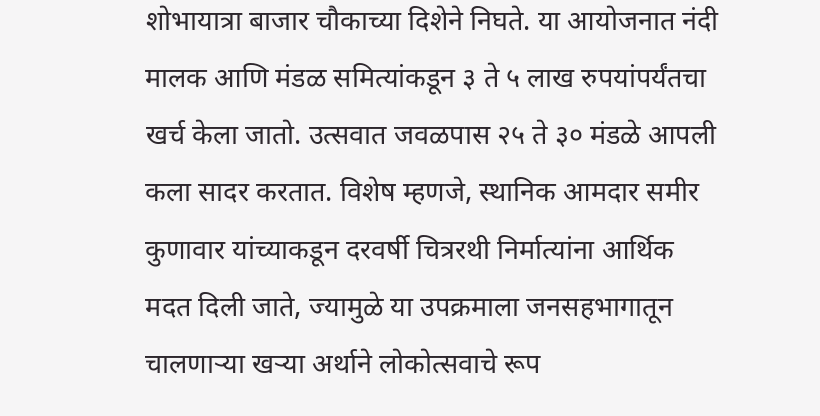शोभायात्रा बाजार चौकाच्या दिशेने निघते. या आयोजनात नंदी मालक आणि मंडळ समित्यांकडून ३ ते ५ लाख रुपयांपर्यंतचा खर्च केला जातो. उत्सवात जवळपास २५ ते ३० मंडळे आपली कला सादर करतात. विशेष म्हणजे, स्थानिक आमदार समीर कुणावार यांच्याकडून दरवर्षी चित्ररथी निर्मात्यांना आर्थिक मदत दिली जाते, ज्यामुळे या उपक्रमाला जनसहभागातून चालणाऱ्या खऱ्या अर्थाने लोकोत्सवाचे रूप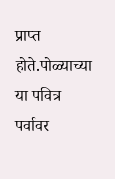प्राप्त होते.पोळ्याच्या या पवित्र पर्वावर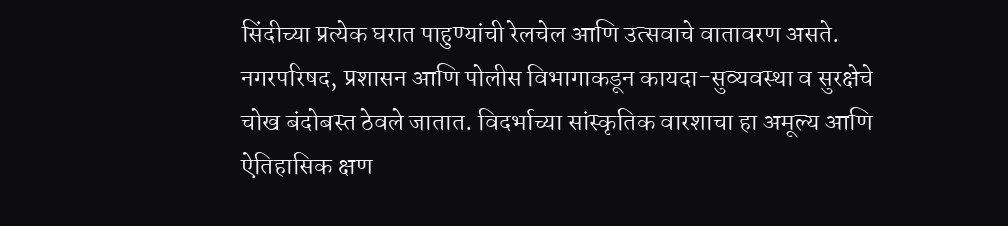सिंदीच्या प्रत्येक घरात पाहुण्यांची रेलचेल आणि उत्सवाचे वातावरण असते. नगरपरिषद, प्रशासन आणि पोलीस विभागाकडून कायदा-सुव्यवस्था व सुरक्षेचे चोख बंदोबस्त ठेवले जातात. विदर्भाच्या सांस्कृतिक वारशाचा हा अमूल्य आणि ऐतिहासिक क्षण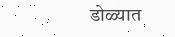डोळ्यात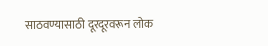साठवण्यासाठी दूरदूरवरून लोक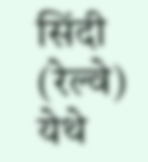सिंदी (रेल्वे) येथे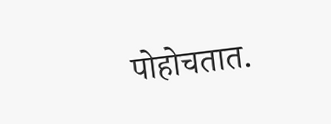पोहोचतात.